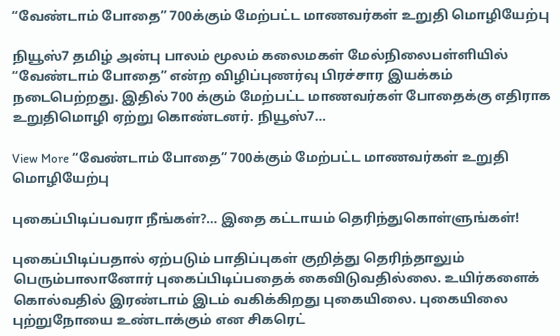“வேண்டாம் போதை” 700க்கும் மேற்பட்ட மாணவர்கள் உறுதி மொழியேற்பு

நியூஸ்7 தமிழ் அன்பு பாலம் மூலம் கலைமகள் மேல்நிலைபள்ளியில் “வேண்டாம் போதை” என்ற விழிப்புணர்வு பிரச்சார இயக்கம் நடைபெற்றது. இதில் 700 க்கும் மேற்பட்ட மாணவர்கள் போதைக்கு எதிராக உறுதிமொழி ஏற்று கொண்டனர். நியூஸ்7…

View More “வேண்டாம் போதை” 700க்கும் மேற்பட்ட மாணவர்கள் உறுதி மொழியேற்பு

புகைப்பிடிப்பவரா நீங்கள்?… இதை கட்டாயம் தெரிந்துகொள்ளுங்கள்!

புகைப்பிடிப்பதால் ஏற்படும் பாதிப்புகள் குறித்து தெரிந்தாலும் பெரும்பாலானோர் புகைப்பிடிப்பதைக் கைவிடுவதில்லை. உயிர்களைக் கொல்வதில் இரண்டாம் இடம் வகிக்கிறது புகையிலை. புகையிலை புற்றுநோயை உண்டாக்கும் என சிகரெட்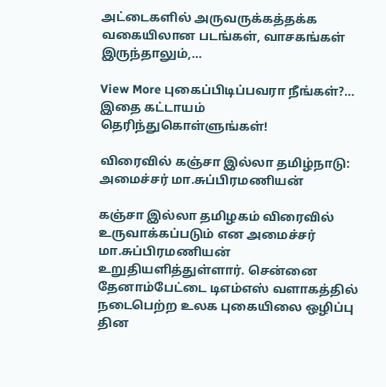அட்டைகளில் அருவருக்கத்தக்க வகையிலான படங்கள், வாசகங்கள் இருந்தாலும்,…

View More புகைப்பிடிப்பவரா நீங்கள்?… இதை கட்டாயம் தெரிந்துகொள்ளுங்கள்!

விரைவில் கஞ்சா இல்லா தமிழ்நாடு: அமைச்சர் மா.சுப்பிரமணியன்

கஞ்சா இல்லா தமிழகம் விரைவில் உருவாக்கப்படும் என அமைச்சர் மா.சுப்பிரமணியன் உறுதியளித்துள்ளார். சென்னை தேனாம்பேட்டை டிஎம்எஸ் வளாகத்தில் நடைபெற்ற உலக புகையிலை ஒழிப்பு தின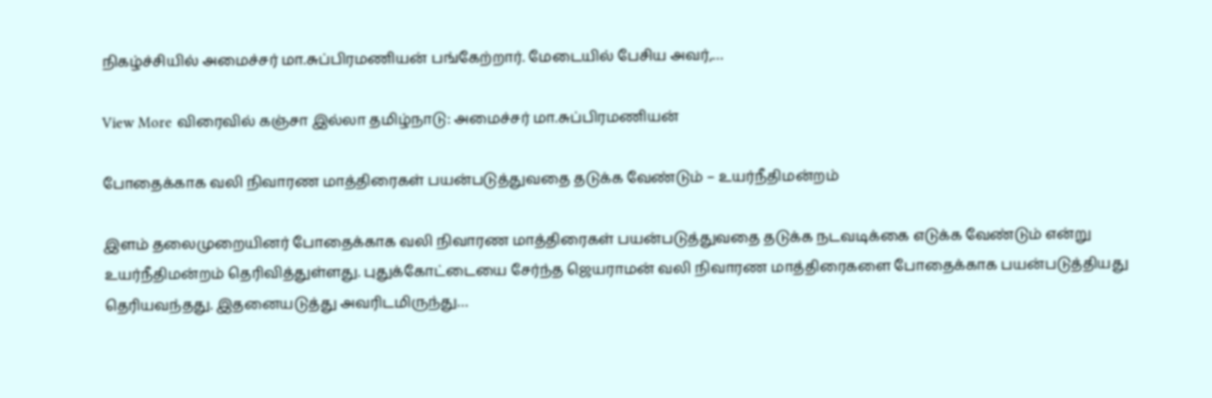நிகழ்ச்சியில் அமைச்சர் மா.சுப்பிரமணியன் பங்கேற்றார். மேடையில் பேசிய அவர்,…

View More விரைவில் கஞ்சா இல்லா தமிழ்நாடு: அமைச்சர் மா.சுப்பிரமணியன்

போதைக்காக வலி நிவாரண மாத்திரைகள் பயன்படுத்துவதை தடுக்க வேண்டும் – உயர்நீதிமன்றம்

இளம் தலைமுறையினர் போதைக்காக வலி நிவாரண மாத்திரைகள் பயன்படுத்துவதை தடுக்க நடவடிக்கை எடுக்க வேண்டும் என்று உயர்நீதிமன்றம் தெரிவித்துள்ளது. புதுக்கோட்டையை சேர்ந்த ஜெயராமன் வலி நிவாரண மாத்திரைகளை போதைக்காக பயன்படுத்தியது தெரியவந்தது. இதனையடுத்து அவரிடமிருந்து…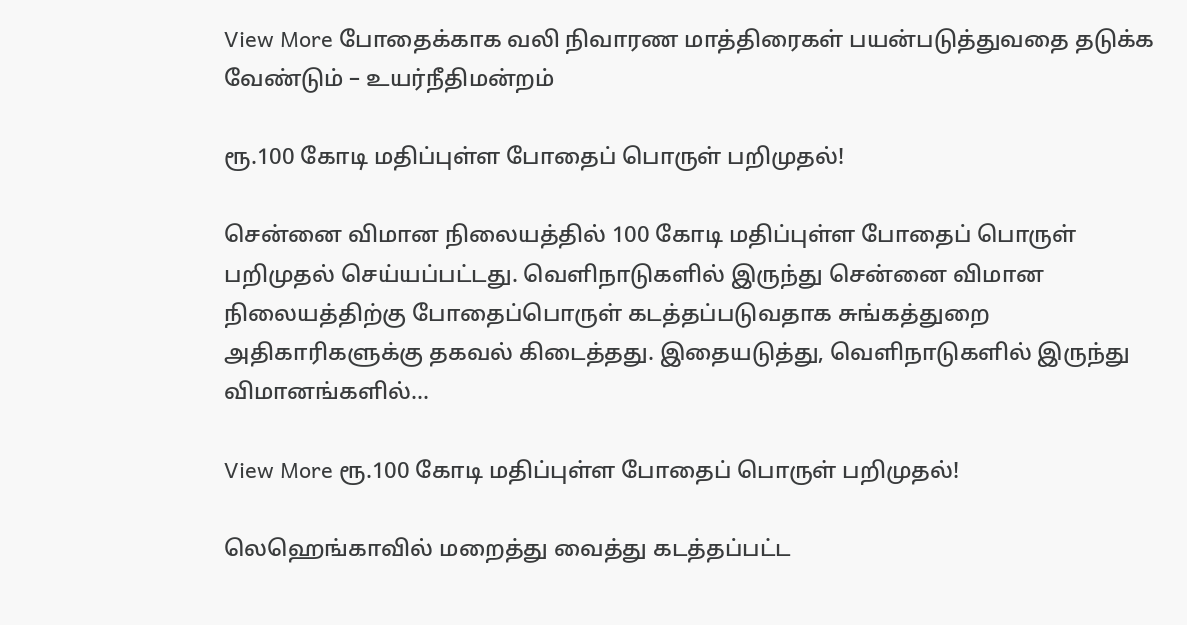View More போதைக்காக வலி நிவாரண மாத்திரைகள் பயன்படுத்துவதை தடுக்க வேண்டும் – உயர்நீதிமன்றம்

ரூ.100 கோடி மதிப்புள்ள போதைப் பொருள் பறிமுதல்!

சென்னை விமான நிலையத்தில் 100 கோடி மதிப்புள்ள போதைப் பொருள் பறிமுதல் செய்யப்பட்டது. வெளிநாடுகளில் இருந்து சென்னை விமான நிலையத்திற்கு போதைப்பொருள் கடத்தப்படுவதாக சுங்கத்துறை அதிகாரிகளுக்கு தகவல் கிடைத்தது. இதையடுத்து, வெளிநாடுகளில் இருந்து விமானங்களில்…

View More ரூ.100 கோடி மதிப்புள்ள போதைப் பொருள் பறிமுதல்!

லெஹெங்காவில் மறைத்து வைத்து கடத்தப்பட்ட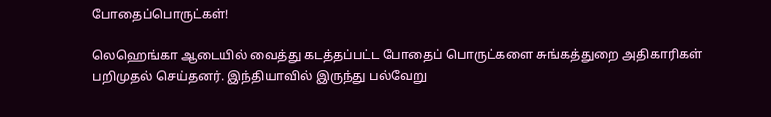போதைப்பொருட்கள்!

லெஹெங்கா ஆடையில் வைத்து கடத்தப்பட்ட போதைப் பொருட்களை சுங்கத்துறை அதிகாரிகள் பறிமுதல் செய்தனர். இந்தியாவில் இருந்து பல்வேறு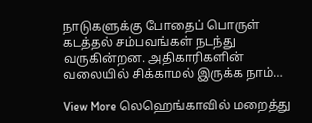நாடுகளுக்கு போதைப் பொருள் கடத்தல் சம்பவங்கள் நடந்து வருகின்றன. அதிகாரிகளின் வலையில் சிக்காமல் இருக்க நாம்…

View More லெஹெங்காவில் மறைத்து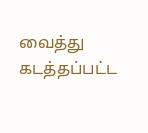வைத்து கடத்தப்பட்ட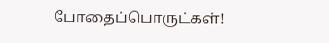போதைப்பொருட்கள்!